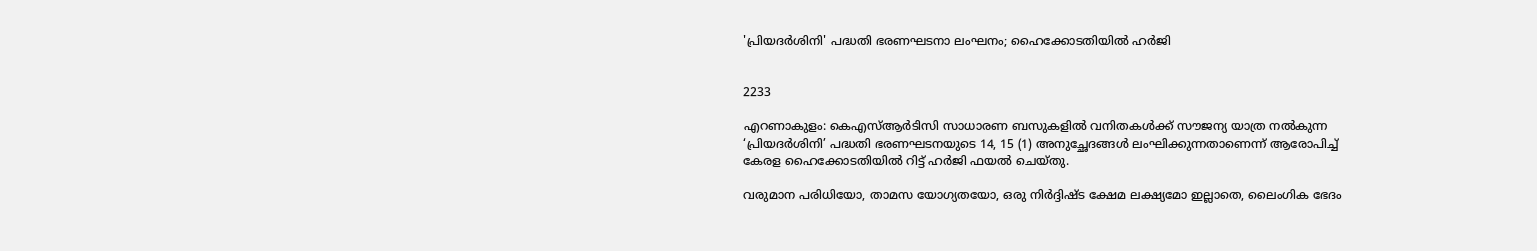'പ്രിയദർശിനി' പദ്ധതി ഭരണഘടനാ ലംഘനം; ഹൈക്കോടതിയിൽ ഹർജി


2233

എറണാകുളം: കെഎസ്ആർടിസി സാധാരണ ബസുകളിൽ വനിതകൾക്ക് സൗജന്യ യാത്ര നൽകുന്ന ‘പ്രിയദർശിനി’ പദ്ധതി ഭരണഘടനയുടെ 14, 15 (1) അനുച്ഛേദങ്ങൾ ലംഘിക്കുന്നതാണെന്ന് ആരോപിച്ച് കേരള ഹൈക്കോടതിയിൽ റിട്ട് ഹർജി ഫയൽ ചെയ്തു.

വരുമാന പരിധിയോ, താമസ യോഗ്യതയോ, ഒരു നിർദ്ദിഷ്ട ക്ഷേമ ലക്ഷ്യമോ ഇല്ലാതെ, ലൈംഗിക ഭേദം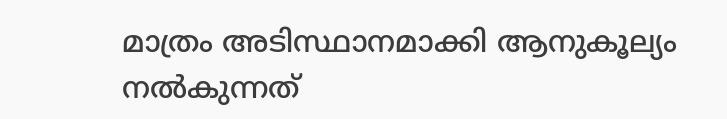മാത്രം അടിസ്ഥാനമാക്കി ആനുകൂല്യം നൽകുന്നത്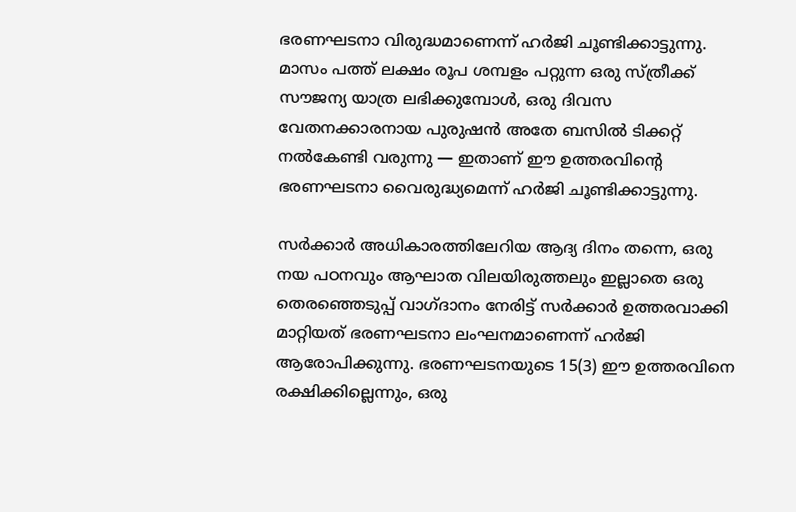ഭരണഘടനാ വിരുദ്ധമാണെന്ന് ഹർജി ചൂണ്ടിക്കാട്ടുന്നു. മാസം പത്ത് ലക്ഷം രൂപ ശമ്പളം പറ്റുന്ന ഒരു സ്ത്രീക്ക് സൗജന്യ യാത്ര ലഭിക്കുമ്പോൾ, ഒരു ദിവസ വേതനക്കാരനായ പുരുഷൻ അതേ ബസിൽ ടിക്കറ്റ് നൽകേണ്ടി വരുന്നു — ഇതാണ് ഈ ഉത്തരവിൻ്റെ ഭരണഘടനാ വൈരുദ്ധ്യമെന്ന് ഹർജി ചൂണ്ടിക്കാട്ടുന്നു.

സർക്കാർ അധികാരത്തിലേറിയ ആദ്യ ദിനം തന്നെ, ഒരു നയ പഠനവും ആഘാത വിലയിരുത്തലും ഇല്ലാതെ ഒരു തെരഞ്ഞെടുപ്പ് വാഗ്ദാനം നേരിട്ട് സർക്കാർ ഉത്തരവാക്കി മാറ്റിയത് ഭരണഘടനാ ലംഘനമാണെന്ന് ഹർജി ആരോപിക്കുന്നു. ഭരണഘടനയുടെ 15(3) ഈ ഉത്തരവിനെ രക്ഷിക്കില്ലെന്നും, ഒരു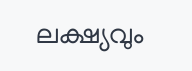ലക്ഷ്യവും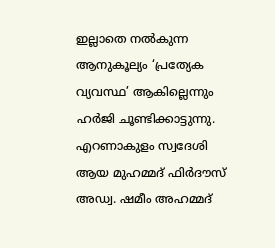ഇല്ലാതെ നൽകുന്ന ആനുകൂല്യം ‘പ്രത്യേക വ്യവസ്ഥ’ ആകില്ലെന്നും ഹർജി ചൂണ്ടിക്കാട്ടുന്നു. എറണാകുളം സ്വദേശി ആയ മുഹമ്മദ് ഫിർദൗസ് അഡ്വ. ഷമീം അഹമ്മദ്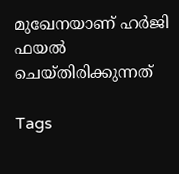മുഖേനയാണ് ഹർജി ഫയൽ ചെയ്തിരിക്കുന്നത്

Tags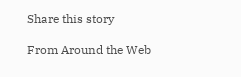Share this story

From Around the Web